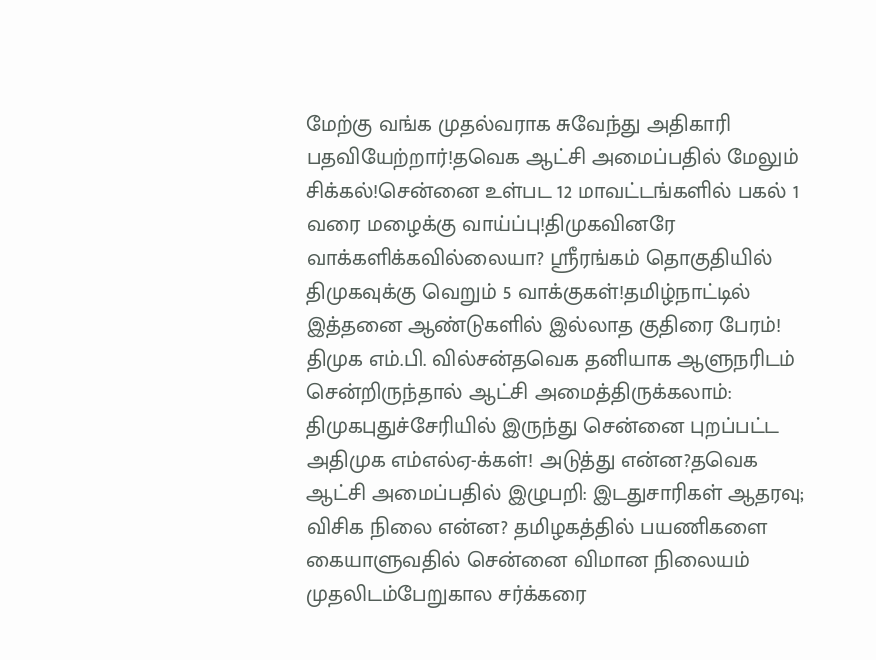மேற்கு வங்க முதல்வராக சுவேந்து அதிகாரி பதவியேற்றார்!தவெக ஆட்சி அமைப்பதில் மேலும் சிக்கல்!சென்னை உள்பட 12 மாவட்டங்களில் பகல் 1 வரை மழைக்கு வாய்ப்பு!திமுகவினரே வாக்களிக்கவில்லையா? ஸ்ரீரங்கம் தொகுதியில் திமுகவுக்கு வெறும் 5 வாக்குகள்!தமிழ்நாட்டில் இத்தனை ஆண்டுகளில் இல்லாத குதிரை பேரம்! திமுக எம்.பி. வில்சன்தவெக தனியாக ஆளுநரிடம் சென்றிருந்தால் ஆட்சி அமைத்திருக்கலாம்: திமுகபுதுச்சேரியில் இருந்து சென்னை புறப்பட்ட அதிமுக எம்எல்ஏ-க்கள்! அடுத்து என்ன?தவெக ஆட்சி அமைப்பதில் இழுபறி: இடதுசாரிகள் ஆதரவு; விசிக நிலை என்ன? தமிழகத்தில் பயணிகளை கையாளுவதில் சென்னை விமான நிலையம் முதலிடம்பேறுகால சர்க்கரை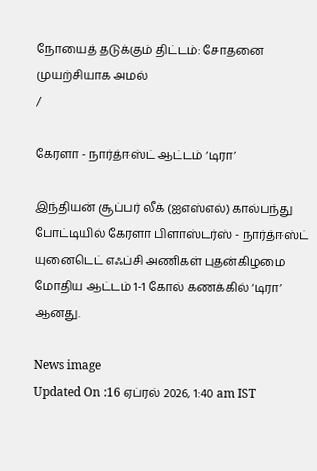நோயைத் தடுக்கும் திட்டம்: சோதனை முயற்சியாக அமல்
/

கேரளா - நார்த்ஈஸ்ட் ஆட்டம் ‘டிரா’

இந்தியன் சூப்பர் லீக் (ஐஎஸ்எல்) கால்பந்து போட்டியில் கேரளா பிளாஸ்டர்ஸ் - நார்த்ஈஸ்ட் யுனைடெட் எஃப்சி அணிகள் புதன்கிழமை மோதிய ஆட்டம் 1-1 கோல் கணக்கில் ‘டிரா’ ஆனது.

News image
Updated On :16 ஏப்ரல் 2026, 1:40 am IST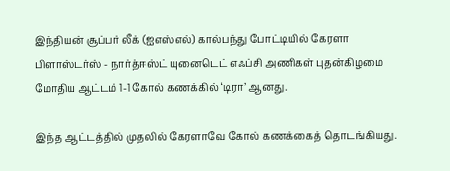இந்தியன் சூப்பர் லீக் (ஐஎஸ்எல்) கால்பந்து போட்டியில் கேரளா பிளாஸ்டர்ஸ் - நார்த்ஈஸ்ட் யுனைடெட் எஃப்சி அணிகள் புதன்கிழமை மோதிய ஆட்டம் 1-1 கோல் கணக்கில் ‘டிரா’ ஆனது.

இந்த ஆட்டத்தில் முதலில் கேரளாவே கோல் கணக்கைத் தொடங்கியது.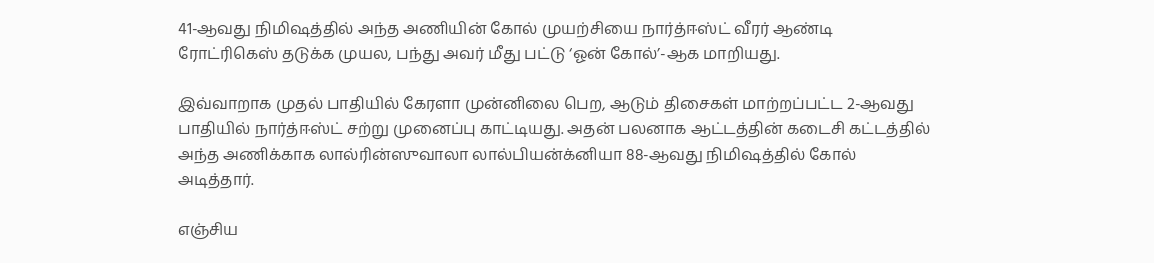41-ஆவது நிமிஷத்தில் அந்த அணியின் கோல் முயற்சியை நார்த்ஈஸ்ட் வீரர் ஆண்டி ரோட்ரிகெஸ் தடுக்க முயல, பந்து அவர் மீது பட்டு ‘ஓன் கோல்’-ஆக மாறியது.

இவ்வாறாக முதல் பாதியில் கேரளா முன்னிலை பெற, ஆடும் திசைகள் மாற்றப்பட்ட 2-ஆவது பாதியில் நார்த்ஈஸ்ட் சற்று முனைப்பு காட்டியது. அதன் பலனாக ஆட்டத்தின் கடைசி கட்டத்தில் அந்த அணிக்காக லால்ரின்ஸுவாலா லால்பியன்க்னியா 88-ஆவது நிமிஷத்தில் கோல் அடித்தார்.

எஞ்சிய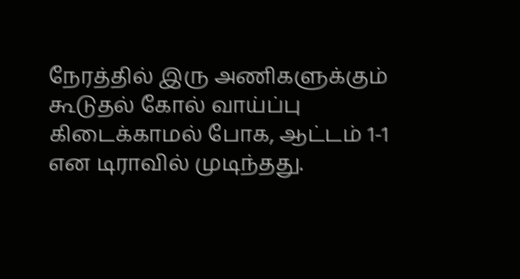நேரத்தில் இரு அணிகளுக்கும் கூடுதல் கோல் வாய்ப்பு கிடைக்காமல் போக, ஆட்டம் 1-1 என டிராவில் முடிந்தது.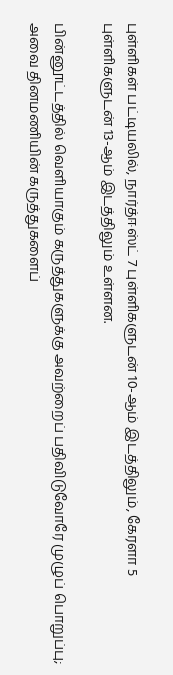புள்ளிகள் பட்டியலில், நார்த்ஈஸ்ட் 7 புள்ளிகளுடன் 10-ஆம் இடத்திலும், கேரளா 5 புள்ளிகளுடன் 13-ஆம் இடத்திலும் உள்ளன.

பின்னூட்டத்தில் வெளியாகும் கருத்துகளுக்கு அவற்றைப் பதிவிடுவோரே முழுப் பொறுப்பு; அவை தினமணியின் கருத்துகளைப்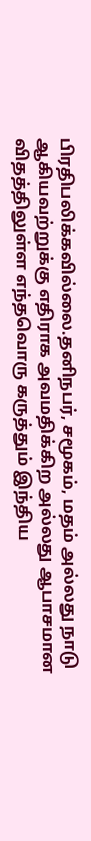பிரதிபலிக்கவில்லை.தனிநபர், சமூகம், மதம் அல்லது நாடு ஆகியவற்றுக்கு எதிராக அவமதிக்கிற அல்லது ஆபாசமான விதத்திலுள்ள எந்தவொரு கருத்தும் இந்திய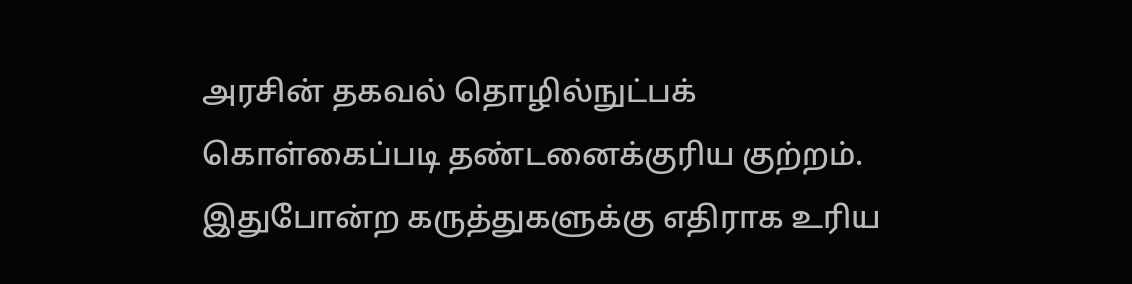அரசின் தகவல் தொழில்நுட்பக் கொள்கைப்படி தண்டனைக்குரிய குற்றம். இதுபோன்ற கருத்துகளுக்கு எதிராக உரிய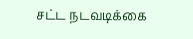சட்ட நடவடிக்கை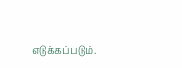எடுக்கப்படும்.